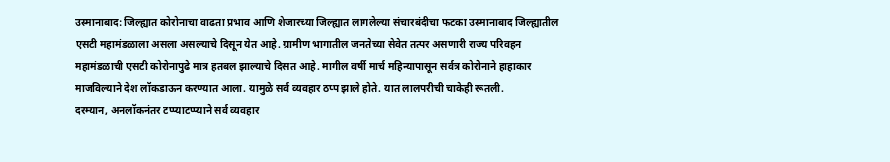उस्मानाबाद: जिल्ह्यात कोरोनाचा वाढता प्रभाव आणि शेजारच्या जिल्ह्यात लागलेल्या संचारबंदीचा फटका उस्मानाबाद जिल्ह्यातील एसटी महामंडळाला असला असल्याचे दिसून येत आहे. ग्रामीण भागातील जनतेच्या सेवेत तत्पर असणारी राज्य परिवहन महामंडळाची एसटी कोरोनापुढे मात्र हतबल झाल्याचे दिसत आहे. मागील वर्षी मार्च महिन्यापासून सर्वत्र कोरोनाने हाहाकार माजविल्याने देश लॉकडाऊन करण्यात आला. यामुळे सर्व व्यवहार ठप्प झाले होते. यात लालपरीची चाकेही रूतली.
दरम्यान, अनलॉकनंतर टप्प्याटप्प्याने सर्व व्यवहार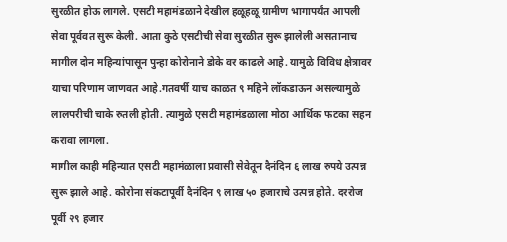सुरळीत होऊ लागले. एसटी महामंडळाने देखील हळूहळू ग्रामीण भागापर्यंत आपली सेवा पूर्ववत सुरू केली. आता कुठे एसटीची सेवा सुरळीत सुरू झालेली असतानाच मागील दोन महिन्यांपासून पुन्हा कोरोनाने डोके वर काढले आहे. यामुळे विविध क्षेत्रावर याचा परिणाम जाणवत आहे.गतवर्षी याच काळत ९ महिने लॉकडाऊन असल्यामुळे लालपरीची चाके रुतली होती. त्यामुळे एसटी महामंडळाला मोठा आर्थिक फटका सहन करावा लागला.
मागील काही महिन्यात एसटी महामंळाला प्रवासी सेवेतून दैनंदिन ६ लाख रुपये उत्पन्न सुरू झाले आहे. कोरोना संकटापूर्वी दैनंदिन ९ लाख ५० हजाराचे उत्पन्न होते. दररोज पूर्वी २९ हजार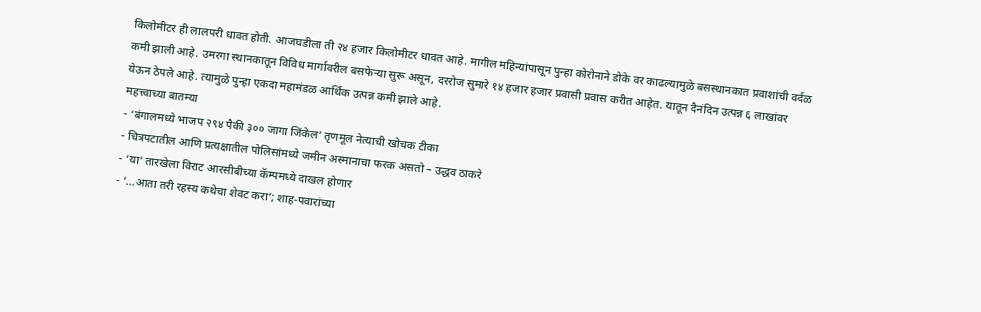किलोमीटर ही लालपरी धावत होती. आजघडीला ती २४ हजार किलोमीटर धावत आहे. मागील महिन्यांपासून पुन्हा कोरोनाने डोके वर काढल्यामुळे बसस्थानकात प्रवाशांची वर्दळ कमी झाली आहे. उमरगा स्थानकातून विविध मार्गावरील बसफेऱ्या सुरू असून, दररोज सुमारे १४ हजार हजार प्रवासी प्रवास करीत आहेत. यातून दैनंदिन उत्पन्न ६ लाखांवर येऊन ठेपले आहे. त्यामुळे पुन्हा एकदा महामंडळ आर्थिक उत्पन्न कमी झाले आहे.
महत्त्वाच्या बातम्या
- ‘बंगालमध्ये भाजप २९४ पैकी ३०० जागा जिंकेल’ तृणमूल नेत्याची खोचक टीका
- चित्रपटातील आणि प्रत्यक्षातील पोलिसांमध्ये जमीन अस्मानाचा फरक असतो – उद्धव ठाकरे
- ‘या’ तारखेला विराट आरसीबीच्या कॅम्पमध्ये दाखल होणार
- ‘…आता तरी रहस्य कथेचा शेवट करा’; शाह-पवारांच्या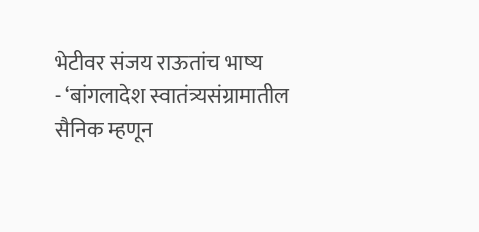भेटीवर संजय राऊतांच भाष्य
- ‘बांगलादेश स्वातंत्र्यसंग्रामातील सैनिक म्हणून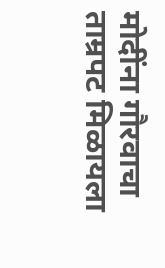मोदींना गौरवाचा ताम्रपट मिळायला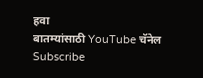हवा
बातम्यांसाठी YouTube चॅनेल Subscribe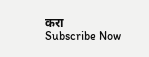करा
Subscribe Now